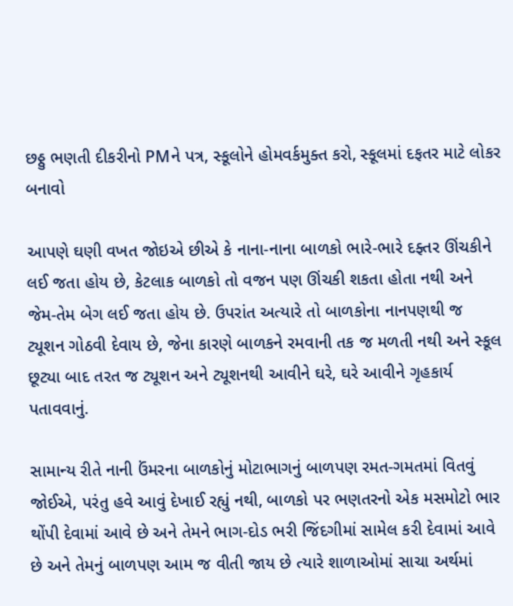છઠ્ઠુ ભણતી દીકરીનો PMને પત્ર, સ્કૂલોને હોમવર્કમુક્ત કરો, સ્કૂલમાં દફતર માટે લોકર બનાવો

આપણે ઘણી વખત જોઇએ છીએ કે નાના-નાના બાળકો ભારે-ભારે દફ્તર ઊંચકીને લઈ જતા હોય છે, કેટલાક બાળકો તો વજન પણ ઊંચકી શકતા હોતા નથી અને જેમ-તેમ બેગ લઈ જતા હોય છે. ઉપરાંત અત્યારે તો બાળકોના નાનપણથી જ ટ્યૂશન ગોઠવી દેવાય છે, જેના કારણે બાળકને રમવાની તક જ મળતી નથી અને સ્કૂલ છૂટ્યા બાદ તરત જ ટ્યૂશન અને ટ્યૂશનથી આવીને ઘરે, ઘરે આવીને ગૃહકાર્ય પતાવવાનું.

સામાન્ય રીતે નાની ઉંમરના બાળકોનું મોટાભાગનું બાળપણ રમત-ગમતમાં વિતવું જોઈએ, પરંતુ હવે આવું દેખાઈ રહ્યું નથી, બાળકો પર ભણતરનો એક મસમોટો ભાર થોંપી દેવામાં આવે છે અને તેમને ભાગ-દોડ ભરી જિંદગીમાં સામેલ કરી દેવામાં આવે છે અને તેમનું બાળપણ આમ જ વીતી જાય છે ત્યારે શાળાઓમાં સાચા અર્થમાં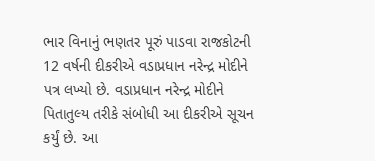ભાર વિનાનું ભણતર પૂરું પાડવા રાજકોટની 12 વર્ષની દીકરીએ વડાપ્રધાન નરેન્દ્ર મોદીને પત્ર લખ્યો છે. વડાપ્રધાન નરેન્દ્ર મોદીને પિતાતુલ્ય તરીકે સંબોધી આ દીકરીએ સૂચન કર્યું છે. આ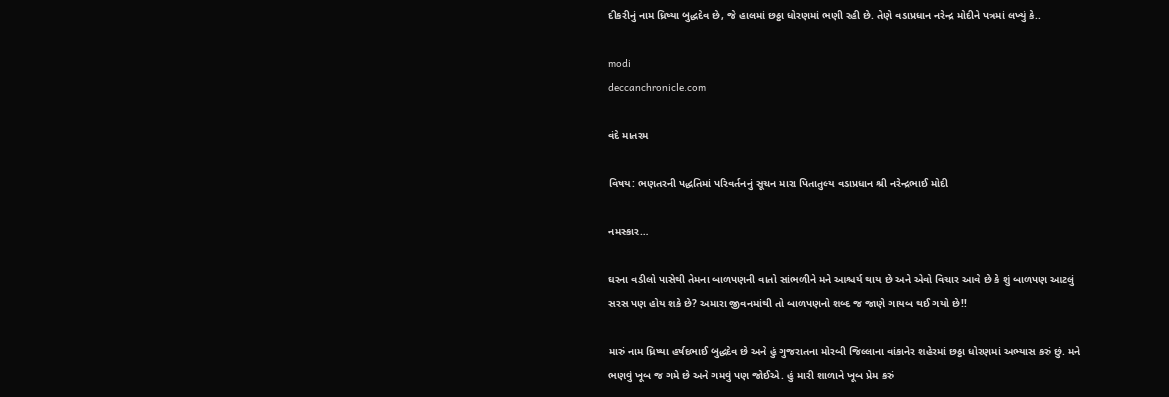દીકરીનું નામ ધ્રિષ્યા બુદ્ધદેવ છે, જે હાલમાં છઠ્ઠા ધોરણમાં ભણી રહી છે. તેણે વડાપ્રધાન નરેન્દ્ર મોદીને પત્રમાં લખ્યું કે..

modi
deccanchronicle.com

વંદે માતરમ

વિષય: ભણતરની પદ્ધતિમાં પરિવર્તનનું સૂચન મારા પિતાતુલ્ય વડાપ્રધાન શ્રી નરેન્દ્રભાઈ મોદી

નમસ્કાર…

ઘરના વડીલો પાસેથી તેમના બાળપણની વાતો સાંભળીને મને આશ્ચર્ય થાય છે અને એવો વિચાર આવે છે કે શું બાળપણ આટલું સરસ પણ હોય શકે છે? અમારા જીવનમાંથી તો બાળપણનો શબ્દ જ જાણે ગાયબ થઈ ગયો છે!!

મારું નામ ધ્રિષ્યા હર્ષદભાઈ બુદ્ધદેવ છે અને હું ગુજરાતના મોરબી જિલ્લાના વાંકાનેર શહેરમાં છઠ્ઠા ધોરણમાં અભ્યાસ કરું છું. મને ભણવું ખૂબ જ ગમે છે અને ગમવું પણ જોઈએ. હું મારી શાળાને ખૂબ પ્રેમ કરું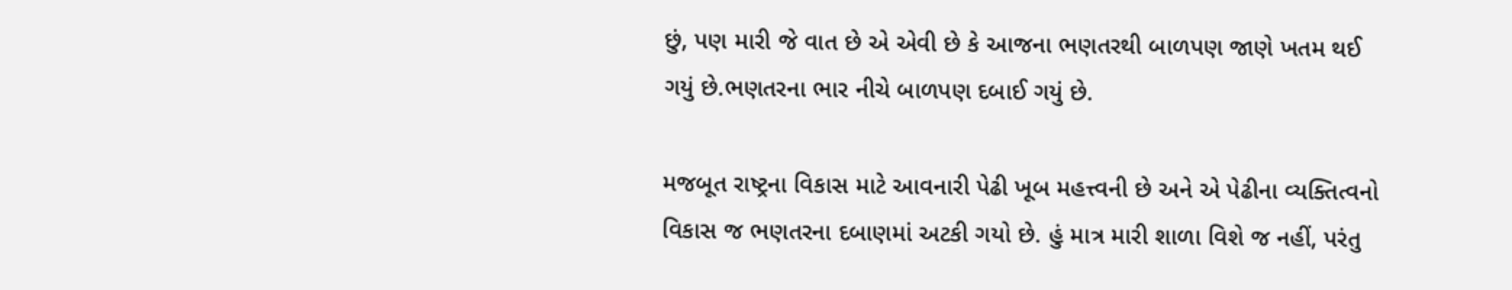છું, પણ મારી જે વાત છે એ એવી છે કે આજના ભણતરથી બાળપણ જાણે ખતમ થઈ ગયું છે.ભણતરના ભાર નીચે બાળપણ દબાઈ ગયું છે.

મજબૂત રાષ્ટ્રના વિકાસ માટે આવનારી પેઢી ખૂબ મહત્ત્વની છે અને એ પેઢીના વ્યક્તિત્વનો વિકાસ જ ભણતરના દબાણમાં અટકી ગયો છે. હું માત્ર મારી શાળા વિશે જ નહીં, પરંતુ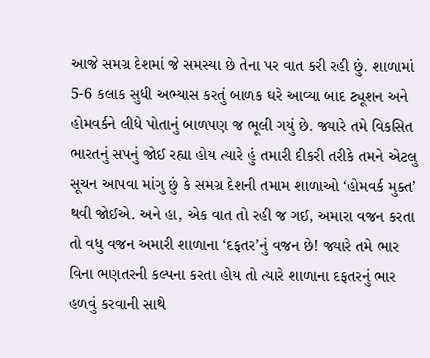આજે સમગ્ર દેશમાં જે સમસ્યા છે તેના પર વાત કરી રહી છું. શાળામાં 5-6 કલાક સુધી અભ્યાસ કરતું બાળક ઘરે આવ્યા બાદ ટ્યૂશન અને હોમવર્કને લીધે પોતાનું બાળપણ જ ભૂલી ગયું છે. જ્યારે તમે વિકસિત ભારતનું સપનું જોઈ રહ્યા હોય ત્યારે હું તમારી દીકરી તરીકે તમને એટલુ સૂચન આપવા માંગુ છું કે સમગ્ર દેશની તમામ શાળાઓ ‘હોમવર્ક મુક્ત’ થવી જોઈએ. અને હા, એક વાત તો રહી જ ગઈ, અમારા વજન કરતા તો વધુ વજન અમારી શાળાના ‘દફતર’નું વજન છે! જ્યારે તમે ભાર વિના ભણતરની કલ્પના કરતા હોય તો ત્યારે શાળાના દફતરનું ભાર હળવું કરવાની સાથે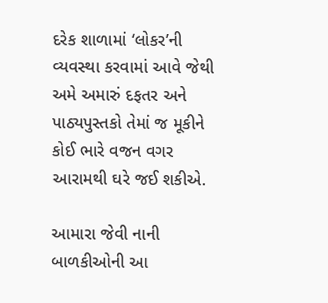દરેક શાળામાં ‘લોકર’ની વ્યવસ્થા કરવામાં આવે જેથી અમે અમારું દફતર અને પાઠ્યપુસ્તકો તેમાં જ મૂકીને કોઈ ભારે વજન વગર આરામથી ઘરે જઈ શકીએ.

આમારા જેવી નાની બાળકીઓની આ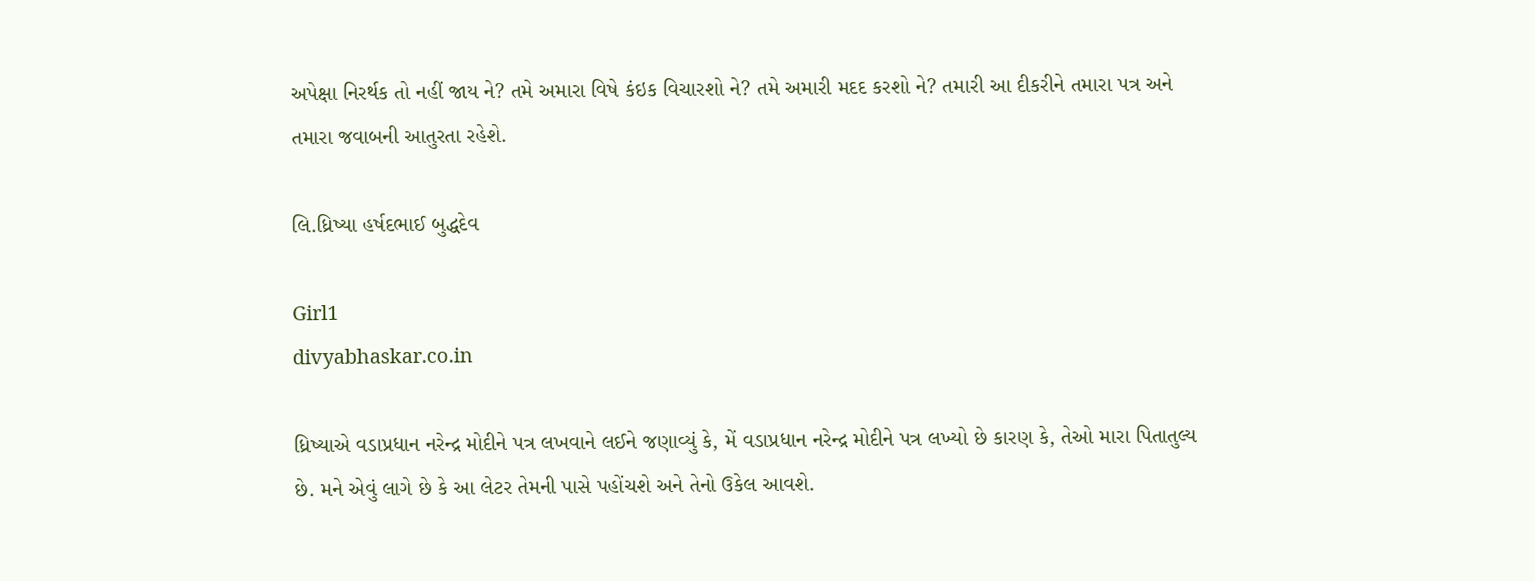અપેક્ષા નિરર્થક તો નહીં જાય ને? તમે અમારા વિષે કંઇક વિચારશો ને? તમે અમારી મદદ કરશો ને? તમારી આ દીકરીને તમારા પત્ર અને તમારા જવાબની આતુરતા રહેશે.

લિ.ધ્રિષ્યા હર્ષદભાઈ બુદ્ધદેવ

Girl1
divyabhaskar.co.in

ધ્રિષ્યાએ વડાપ્રધાન નરેન્દ્ર મોદીને પત્ર લખવાને લઈને જણાવ્યું કે, મેં વડાપ્રધાન નરેન્દ્ર મોદીને પત્ર લખ્યો છે કારણ કે, તેઓ મારા પિતાતુલ્ય છે. મને એવું લાગે છે કે આ લેટર તેમની પાસે પહોંચશે અને તેનો ઉકેલ આવશે.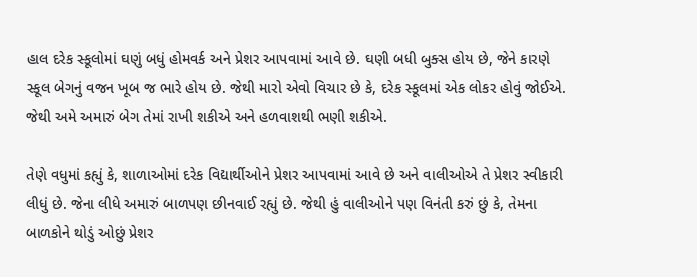હાલ દરેક સ્કૂલોમાં ઘણું બધું હોમવર્ક અને પ્રેશર આપવામાં આવે છે. ઘણી બધી બુક્સ હોય છે, જેને કારણે સ્કૂલ બેગનું વજન ખૂબ જ ભારે હોય છે. જેથી મારો એવો વિચાર છે કે, દરેક સ્કૂલમાં એક લોકર હોવું જોઈએ. જેથી અમે અમારું બેગ તેમાં રાખી શકીએ અને હળવાશથી ભણી શકીએ.

તેણે વધુમાં કહ્યું કે, શાળાઓમાં દરેક વિદ્યાર્થીઓને પ્રેશર આપવામાં આવે છે અને વાલીઓએ તે પ્રેશર સ્વીકારી લીધું છે. જેના લીધે અમારું બાળપણ છીનવાઈ રહ્યું છે. જેથી હું વાલીઓને પણ વિનંતી કરું છું કે, તેમના બાળકોને થોડું ઓછું પ્રેશર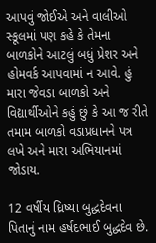આપવું જોઈએ અને વાલીઓ સ્કૂલમાં પણ કહે કે તેમના બાળકોને આટલું બધું પ્રેશર અને હોમવર્ક આપવામાં ન આવે. હું મારા જેવડા બાળકો અને વિદ્યાર્થીઓને કહું છું કે આ જ રીતે તમામ બાળકો વડાપ્રધાનને પત્ર લખે અને મારા અભિયાનમાં જોડાય.

12 વર્ષીય ધ્રિષ્યા બુદ્ધદેવના પિતાનું નામ હર્ષદભાઈ બુદ્ધદેવ છે.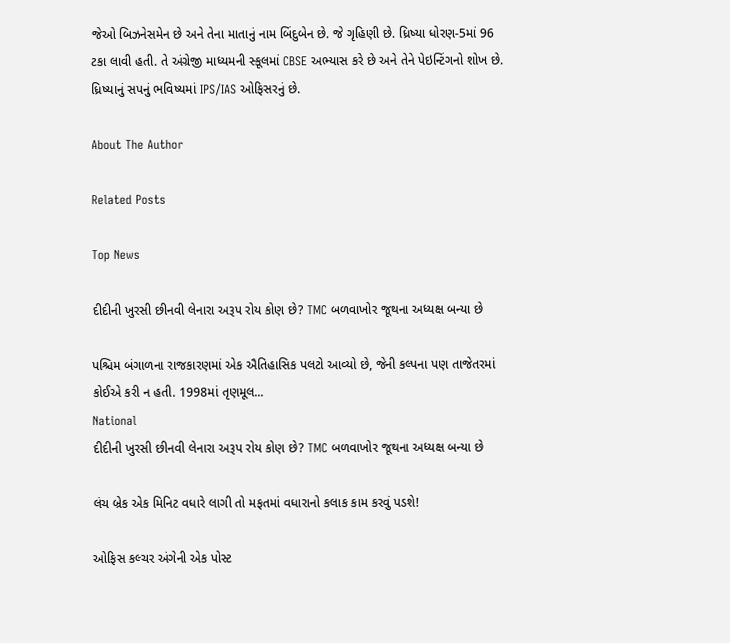જેઓ બિઝનેસમેન છે અને તેના માતાનું નામ બિંદુબેન છે. જે ગૃહિણી છે. ધ્રિષ્યા ધોરણ-5માં 96 ટકા લાવી હતી. તે અંગ્રેજી માધ્યમની સ્કૂલમાં CBSE અભ્યાસ કરે છે અને તેને પેઇન્ટિંગનો શોખ છે. ધ્રિષ્યાનું સપનું ભવિષ્યમાં IPS/IAS ઓફિસરનું છે.

About The Author

Related Posts

Top News

દીદીની ખુરસી છીનવી લેનારા અરૂપ રોય કોણ છે? TMC બળવાખોર જૂથના અધ્યક્ષ બન્યા છે

પશ્ચિમ બંગાળના રાજકારણમાં એક ઐતિહાસિક પલટો આવ્યો છે, જેની કલ્પના પણ તાજેતરમાં કોઈએ કરી ન હતી. 1998માં તૃણમૂલ...
National
દીદીની ખુરસી છીનવી લેનારા અરૂપ રોય કોણ છે? TMC બળવાખોર જૂથના અધ્યક્ષ બન્યા છે

લંચ બ્રેક એક મિનિટ વધારે લાગી તો મફતમાં વધારાનો કલાક કામ કરવું પડશે!

ઓફિસ કલ્ચર અંગેની એક પોસ્ટ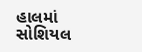હાલમાં સોશિયલ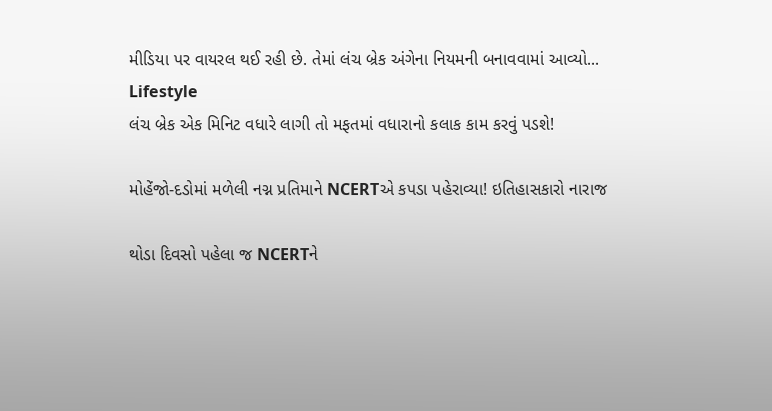મીડિયા પર વાયરલ થઈ રહી છે. તેમાં લંચ બ્રેક અંગેના નિયમની બનાવવામાં આવ્યો...
Lifestyle
લંચ બ્રેક એક મિનિટ વધારે લાગી તો મફતમાં વધારાનો કલાક કામ કરવું પડશે!

મોહેંજો-દડોમાં મળેલી નગ્ન પ્રતિમાને NCERTએ કપડા પહેરાવ્યા! ઇતિહાસકારો નારાજ

થોડા દિવસો પહેલા જ NCERTને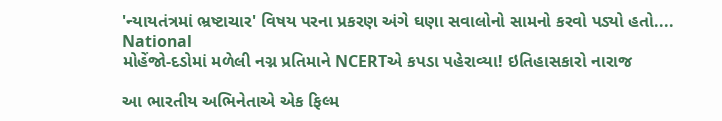'ન્યાયતંત્રમાં ભ્રષ્ટાચાર' વિષય પરના પ્રકરણ અંગે ઘણા સવાલોનો સામનો કરવો પડ્યો હતો....
National
મોહેંજો-દડોમાં મળેલી નગ્ન પ્રતિમાને NCERTએ કપડા પહેરાવ્યા! ઇતિહાસકારો નારાજ

આ ભારતીય અભિનેતાએ એક ફિલ્મ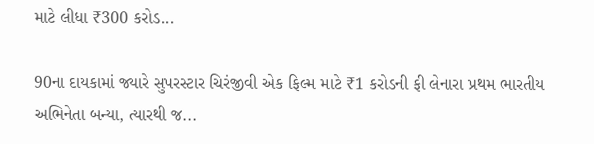માટે લીધા ₹300 કરોડ...

90ના દાયકામાં જ્યારે સુપરસ્ટાર ચિરંજીવી એક ફિલ્મ માટે ₹1 કરોડની ફી લેનારા પ્રથમ ભારતીય અભિનેતા બન્યા, ત્યારથી જ...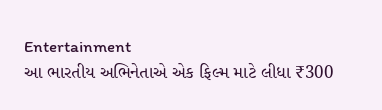Entertainment
આ ભારતીય અભિનેતાએ એક ફિલ્મ માટે લીધા ₹300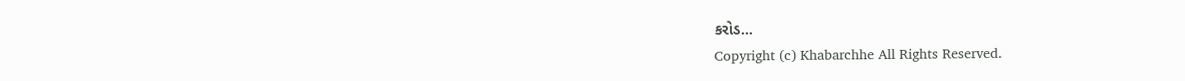કરોડ...
Copyright (c) Khabarchhe All Rights Reserved.